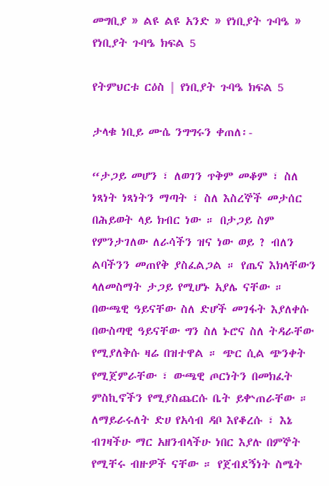መግቢያ » ልዩ ልዩ አንድ » የነቢያት ጉባዔ » የነቢያት ጉባዔ ክፍል 5

የትምህርቱ ርዕስ | የነቢያት ጉባዔ ክፍል 5

ታላቁ ነቢይ ሙሴ ንግግሩን ቀጠለ፡-

“ታጋይ መሆን ፣ ለወገን ጥቅም መቆም ፣ ስለ ነጻነት ነጻነትን ማጣት ፣ ስለ እስረኞች መታሰር በሕይወት ላይ ክብር ነው ። በታጋይ ስም የምንታገለው ለራሳችን ዝና ነው ወይ ? ብለን ልባችንን መጠየቅ ያስፈልጋል ። የጤና እክላቸውን ላለመስማት ታጋይ የሚሆኑ አያሌ ናቸው ። በውጫዊ ዓይናቸው ስለ ድሆች መገፋት እያለቀሱ በውስጣዊ ዓይናቸው ግን ስለ ኑሮና ስለ ትዳራቸው የሚያለቅሱ ዛሬ በዝተዋል ። ጭር ሲል ጭንቀት የሚጀምራቸው ፣ ውጫዊ ጦርነትን በመክፈት ምስኪኖችን የሚያስጨርሱ ቤት ይቍጠራቸው ። ለማይራሩለት ድሀ የአሳብ ዳቦ እየቆረሱ ፣ እኔ ብገዛችሁ ማር አዘንብላችሁ ነበር እያሉ በምኞት የሚቸሩ ብዙዎች ናቸው ። የጀብደኝነት ስሜት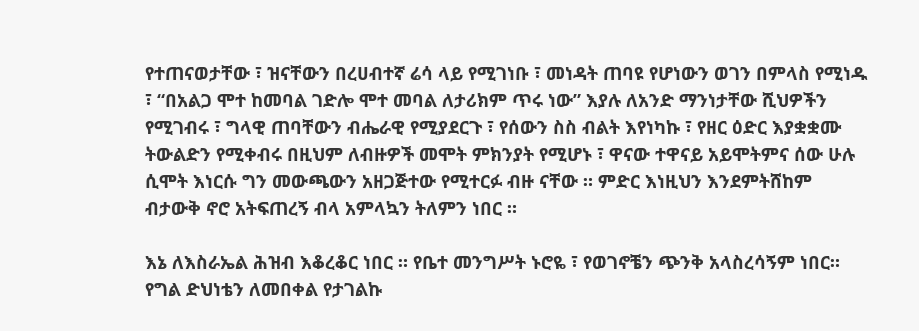የተጠናወታቸው ፣ ዝናቸውን በረሀብተኛ ሬሳ ላይ የሚገነቡ ፣ መነዳት ጠባዩ የሆነውን ወገን በምላስ የሚነዱ ፣ “በአልጋ ሞተ ከመባል ገድሎ ሞተ መባል ለታሪክም ጥሩ ነው” እያሉ ለአንድ ማንነታቸው ሺህዎችን የሚገብሩ ፣ ግላዊ ጠባቸውን ብሔራዊ የሚያደርጉ ፣ የሰውን ስስ ብልት እየነካኩ ፣ የዘር ዕድር እያቋቋሙ ትውልድን የሚቀብሩ በዚህም ለብዙዎች መሞት ምክንያት የሚሆኑ ፣ ዋናው ተዋናይ አይሞትምና ሰው ሁሉ ሲሞት እነርሱ ግን መውጫውን አዘጋጅተው የሚተርፉ ብዙ ናቸው ። ምድር እነዚህን እንደምትሸከም ብታውቅ ኖሮ አትፍጠረኝ ብላ አምላኳን ትለምን ነበር ።

እኔ ለእስራኤል ሕዝብ እቆረቆር ነበር ። የቤተ መንግሥት ኑሮዬ ፣ የወገኖቼን ጭንቅ አላስረሳኝም ነበር። የግል ድህነቴን ለመበቀል የታገልኩ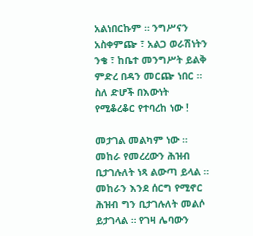አልነበርኩም ። ንግሥናን አስቀምጬ ፣ አልጋ ወራሽነትን ንቄ ፣ ከቤተ መንግሥት ይልቅ ምድረ በዳን መርጬ ነበር ። ስለ ድሆች በእውነት የሚቆረቆር የተባረከ ነው !

መታገል መልካም ነው ። መከራ የመረረውን ሕዝብ ቢታገሉለት ነጻ ልውጣ ይላል ። መከራን እንደ ሰርግ የሚኖር ሕዝብ ግን ቢታገሉለት መልሶ ይታገላል ። የገዛ ሌባውን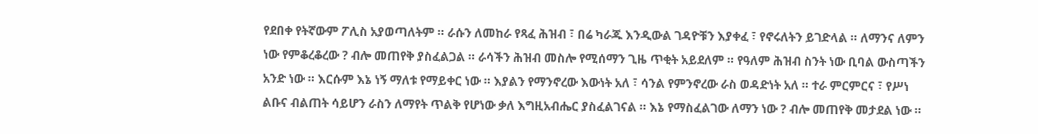የደበቀ የትኛውም ፖሊስ አያወጣለትም ። ራሱን ለመከራ የጻፈ ሕዝብ ፣ በሬ ካራጁ እንዲውል ገዳዮቹን እያቀፈ ፣ የኖሩለትን ይገድላል ። ለማንና ለምን ነው የምቆረቆረው ? ብሎ መጠየቅ ያስፈልጋል ። ራሳችን ሕዝብ መስሎ የሚሰማን ጊዜ ጥቂት አይደለም ። የዓለም ሕዝብ ስንት ነው ቢባል ውስጣችን አንድ ነው ። እርሱም እኔ ነኝ ማለቱ የማይቀር ነው ። እያልን የማንኖረው እውነት አለ ፣ ሳንል የምንኖረው ራስ ወዳድነት አለ ። ተራ ምርምርና ፣ የሥነ ልቡና ብልጠት ሳይሆን ራስን ለማየት ጥልቅ የሆነው ቃለ እግዚአብሔር ያስፈልገናል ። እኔ የማስፈልገው ለማን ነው ? ብሎ መጠየቅ መታደል ነው ።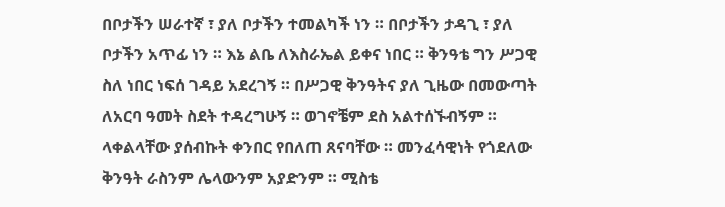በቦታችን ሠራተኛ ፣ ያለ ቦታችን ተመልካች ነን ። በቦታችን ታዳጊ ፣ ያለ ቦታችን አጥፊ ነን ። እኔ ልቤ ለእስራኤል ይቀና ነበር ። ቅንዓቴ ግን ሥጋዊ ስለ ነበር ነፍሰ ገዳይ አደረገኝ ። በሥጋዊ ቅንዓትና ያለ ጊዜው በመውጣት ለአርባ ዓመት ስደት ተዳረግሁኝ ። ወገኖቼም ደስ አልተሰኙብኝም ። ላቀልላቸው ያሰብኩት ቀንበር የበለጠ ጸናባቸው ። መንፈሳዊነት የጎደለው ቅንዓት ራስንም ሌላውንም አያድንም ። ሚስቴ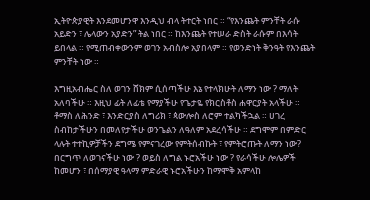ኢትዮጵያዊት እንደመሆንዋ እንዲህ ብላ ትተርት ነበር ። “የእንጨት ምንቸት ራሱ አይድን ፣ ሌላውን አያድን” ትል ነበር ። ከእንጨት የተሠራ ድስት ራሱም በእሳት ይበላል ። የሚጠብቀውንም ወገን አብስሎ አያበላም ። የወንድነት ቅንዓት የእንጨት ምንቸት ነው ።

እግዚአብሔር ስለ ወገን ሸክም ሲሰጣችሁ እኔ የተላክሁት ለማን ነው ? ማለት አለባችሁ ። እዚህ ፊት ለፊቴ የማያችሁ የጌታዬ የክርስቶስ ሐዋርያት አላችሁ ። ቶማስ ለሕንድ ፣ እንድርያስ ለግሪክ ፣ ጳውሎስ ለሮም ተልካችኋል ። ሀገረ ስብከታችሁን በመለየታችሁ ወንጌልን ለዓለም አደረሳችሁ ። ደግሞም በምድር ላሉት ተተኪዎቻችን ደግሜ የምናገረው የምትሰብኩት ፣ የምትሮጡት ለማን ነው? በርግጥ ለወገናችሁ ነው ? ወይስ ለግል ኑሮአችሁ ነው ? የራሳችሁ ሎሌዎች ከመሆን ፣ በሰማያዊ ዓላማ ምድራዊ ኑሮአችሁን ከማሞቅ አምላከ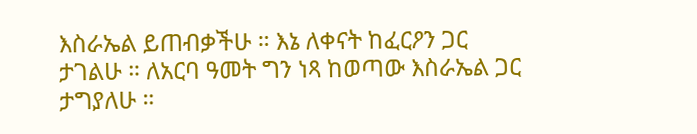እስራኤል ይጠብቃችሁ ። እኔ ለቀናት ከፈርዖን ጋር ታገልሁ ። ለአርባ ዓመት ግን ነጻ ከወጣው እስራኤል ጋር ታግያለሁ ።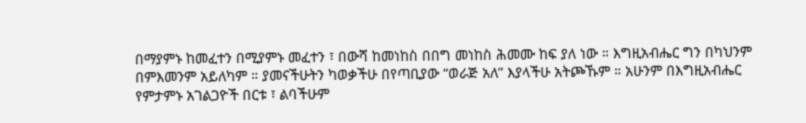በማያምኑ ከመፈተን በሚያምኑ መፈተን ፣ በውሻ ከመነከስ በበግ መነከስ ሕመሙ ከፍ ያለ ነው ። እግዚአብሔር ግን በካህንም በምእመንም አይለካም ። ያመናችሁትን ካወቃችሁ በየጣቢያው “ወራጅ አለ” እያላችሁ አትጮኹም ። አሁንም በእግዚአብሔር የምታምኑ አገልጋዮች በርቱ ፣ ልባችሁም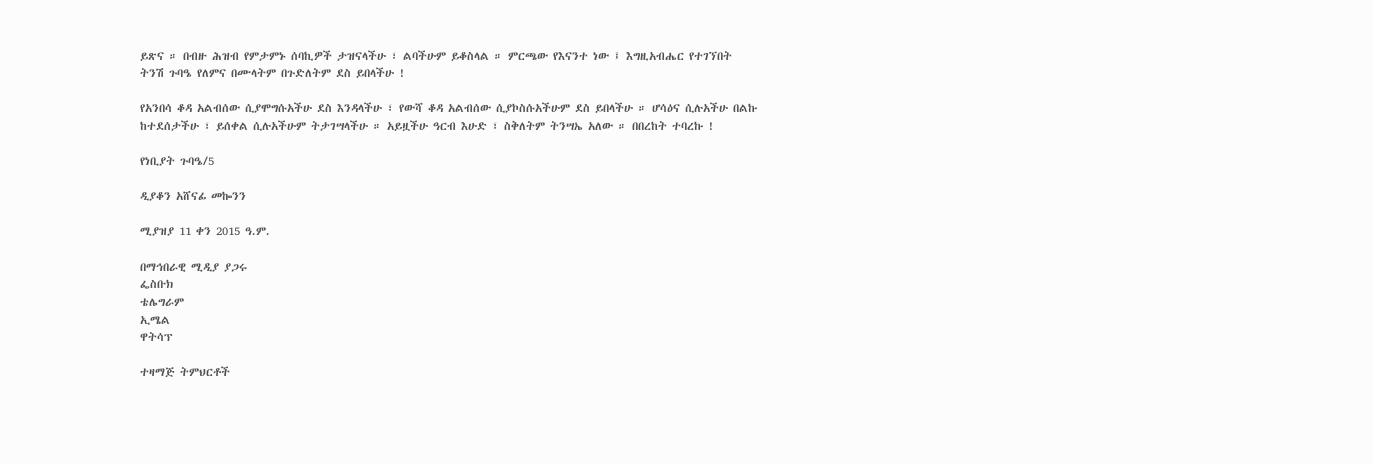ይጽና ። በብዙ ሕዝብ የምታምኑ ሰባኪዎች ታዝናላችሁ ፣ ልባችሁም ይቆስላል ። ምርጫው የእናንተ ነው ፤ እግዚአብሔር የተገኘበት ትንሽ ጉባዔ የለምና በሙላትም በጉድለትም ደስ ይበላችሁ !

የአንበሳ ቆዳ አልብሰው ሲያሞግሱአችሁ ደስ እንዳላችሁ ፣ የውሻ ቆዳ አልብሰው ሲያኮስሱአችሁም ደስ ይበላችሁ ። ሆሳዕና ሲሉአችሁ በልኩ ከተደሰታችሁ ፣ ይሰቀል ሲሉአችሁም ትታገሣላችሁ ። አይዟችሁ ዓርብ እሁድ ፣ ስቅለትም ትንሣኤ አለው ። በበረከት ተባረኩ !

የነቢያት ጉባዔ/5

ዲያቆን አሸናፊ መኰንን

ሚያዝያ 11 ቀን 2015 ዓ.ም.

በማኅበራዊ ሚዲያ ያጋሩ
ፌስቡክ
ቴሌግራም
ኢሜል
ዋትሳፕ

ተዛማጅ ትምህርቶች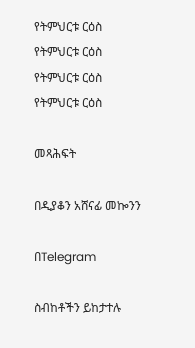የትምህርቱ ርዕስ
የትምህርቱ ርዕስ
የትምህርቱ ርዕስ
የትምህርቱ ርዕስ

መጻሕፍት

በዲያቆን አሸናፊ መኰንን

በTelegram

ስብከቶችን ይከታተሉ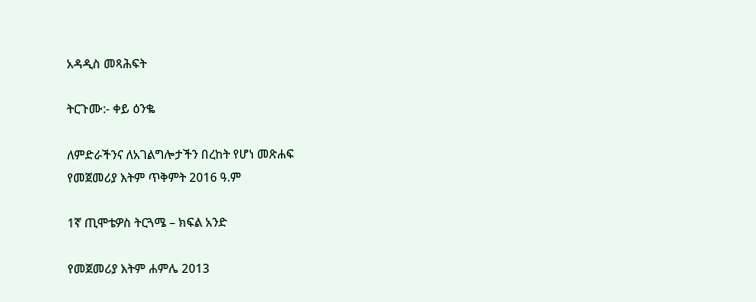አዳዲስ መጻሕፍት

ትርጉሙ:- ቀይ ዕንቈ

ለምድራችንና ለአገልግሎታችን በረከት የሆነ መጽሐፍ
የመጀመሪያ እትም ጥቅምት 2016 ዓ.ም

1ኛ ጢሞቴዎስ ትርጓሜ – ክፍል አንድ

የመጀመሪያ እትም ሐምሌ 2013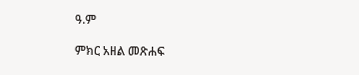ዓ.ም

ምክር አዘል መጽሐፍ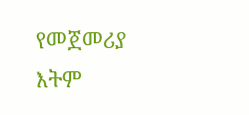የመጀመሪያ እትም